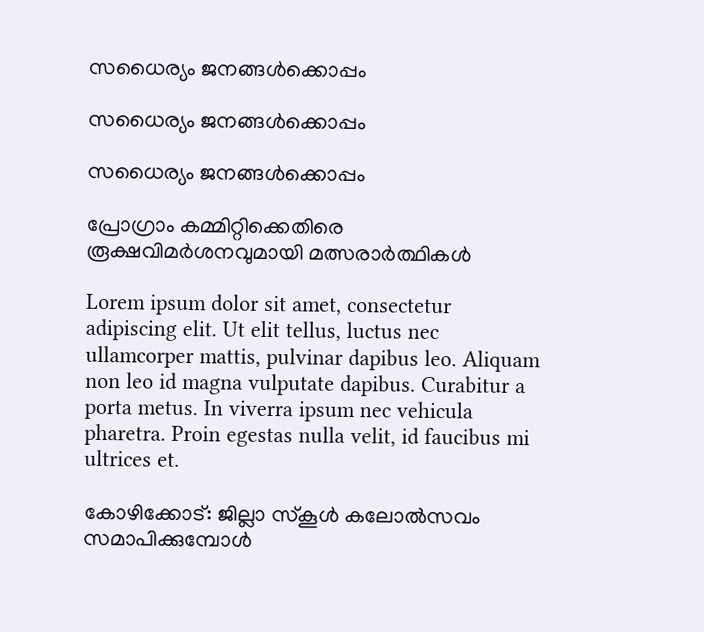സധൈര്യം ജനങ്ങൾക്കൊപ്പം

സധൈര്യം ജനങ്ങൾക്കൊപ്പം

സധൈര്യം ജനങ്ങൾക്കൊപ്പം

പ്രോഗ്രാം കമ്മിറ്റിക്കെതിരെ രൂക്ഷവിമർശനവുമായി മത്സരാർത്ഥികൾ

Lorem ipsum dolor sit amet, consectetur adipiscing elit. Ut elit tellus, luctus nec ullamcorper mattis, pulvinar dapibus leo. Aliquam non leo id magna vulputate dapibus. Curabitur a porta metus. In viverra ipsum nec vehicula pharetra. Proin egestas nulla velit, id faucibus mi ultrices et.

കോഴിക്കോട്: ജില്ലാ സ്‌കൂള്‍ കലോല്‍സവം സമാപിക്കുമ്പോള്‍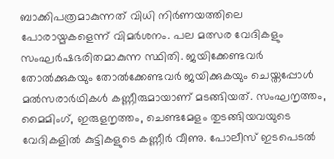ബാക്കിപത്രമാകുന്നത് വിധി നിര്‍ണയത്തിലെ പോരായ്മകളെന്ന് വിമര്‍ശനം. പല മത്സര വേദികളും സംഘര്‍ഷഭരിതമാകുന്ന സ്ഥിതി. ജയിക്കേണ്ടവര്‍ തോല്‍ക്കുകയും തോല്‍ക്കേണ്ടവര്‍ ജയിക്കുകയും ചെയ്തപ്പോള്‍ മല്‍സരാര്‍ഥികള്‍ കണ്ണീരുമായാണ് മടങ്ങിയത്. സംഘനൃത്തം, മൈമിംഗ്, ഇരുളനൃത്തം, ചെണ്ടമേളം തുടങ്ങിയവയുടെ വേദികളില്‍ കുട്ടികളുടെ കണ്ണീര്‍ വീണു. പോലീസ് ഇടപെടല്‍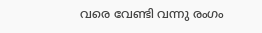വരെ വേണ്ടി വന്നു രംഗം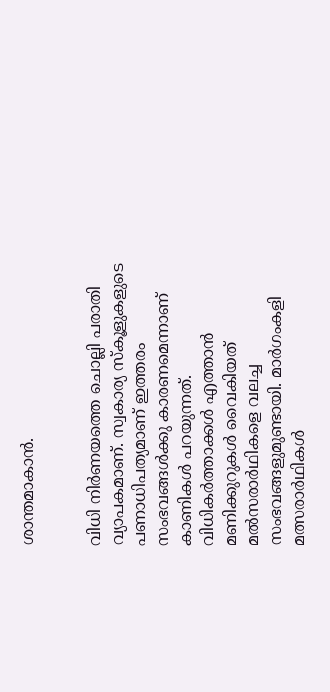ശാന്തമാകാന്‍.


വിധി നിര്‍ണയത്തെ ചൊല്ലി പരാതി വ്യാപകമാണ്. സ്വകാര്യ സ്‌കൂളുകളുടെ പണാധിപത്യമാണ് ഇത്തരം സംഭവങ്ങള്‍ക്കു കാരണമെന്നാണ് കാണികള്‍ പറയുന്നത്. വിധികര്‍ത്താക്കള്‍ എത്താന്‍ മണിക്കുറുകള്‍ വൈകിയത് മല്‍സരാര്‍ഥികളെ വലച്ച സംഭവങ്ങളുമുണ്ടായി. മാര്‍ഗംകളി മത്സരാര്‍ഥികള്‍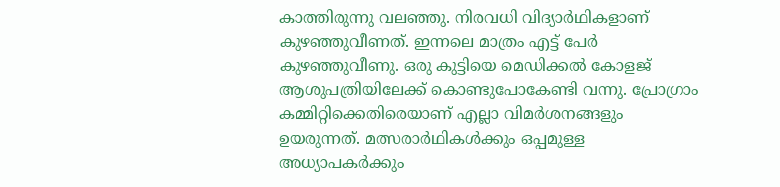കാത്തിരുന്നു വലഞ്ഞു. നിരവധി വിദ്യാര്‍ഥികളാണ് കുഴഞ്ഞുവീണത്. ഇന്നലെ മാത്രം എട്ട് പേര്‍ കുഴഞ്ഞുവീണു. ഒരു കുട്ടിയെ മെഡിക്കല്‍ കോളജ് ആശുപത്രിയിലേക്ക് കൊണ്ടുപോകേണ്ടി വന്നു. പ്രോഗ്രാം കമ്മിറ്റിക്കെതിരെയാണ് എല്ലാ വിമര്‍ശനങ്ങളും ഉയരുന്നത്. മത്സരാര്‍ഥികള്‍ക്കും ഒപ്പമുള്ള അധ്യാപകര്‍ക്കും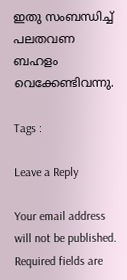ഇതു സംബന്ധിച്ച് പലതവണ ബഹളം വെക്കേണ്ടിവന്നു.

Tags :

Leave a Reply

Your email address will not be published. Required fields are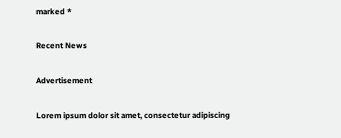marked *

Recent News

Advertisement

Lorem ipsum dolor sit amet, consectetur adipiscing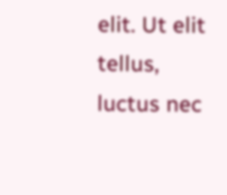elit. Ut elit tellus, luctus nec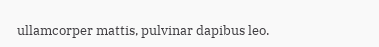ullamcorper mattis, pulvinar dapibus leo.